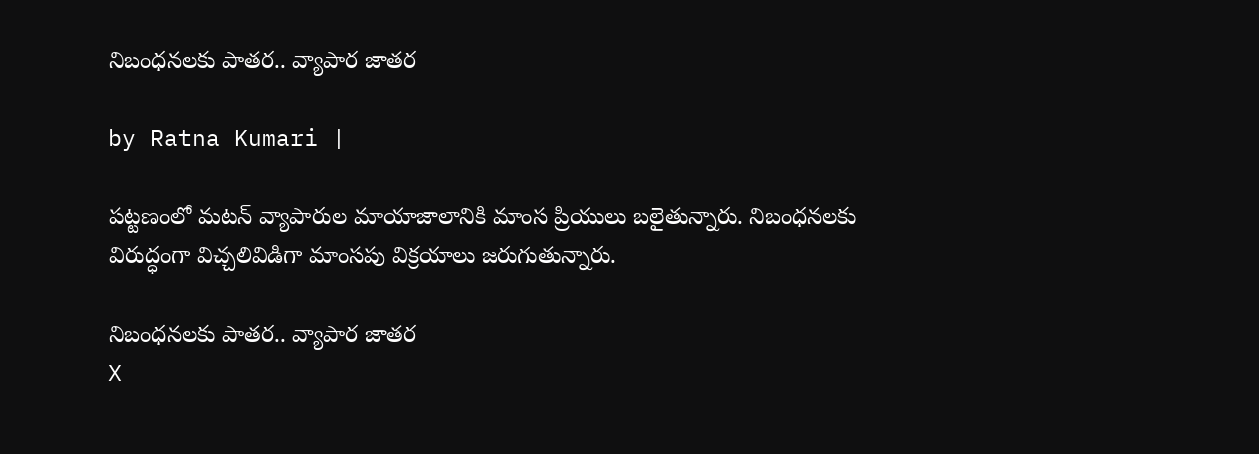నిబంధనలకు పాతర.. వ్యాపార జాతర

by Ratna Kumari |

పట్టణంలో మటన్ వ్యాపారుల మాయాజాలానికి మాంస ప్రియులు బలైతున్నారు. నిబంధనలకు విరుద్ధంగా విచ్చలివిడిగా మాంసపు విక్రయాలు జరుగుతున్నారు.

నిబంధనలకు పాతర.. వ్యాపార జాతర
X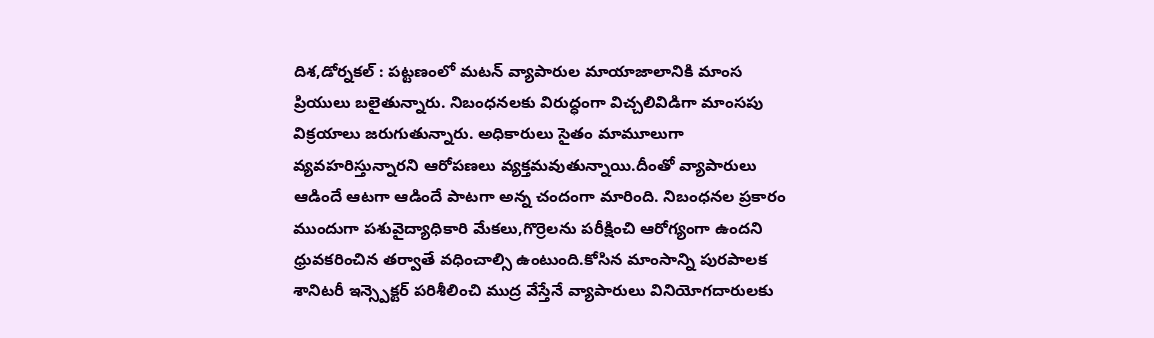దిశ,డోర్నకల్ : పట్టణంలో మటన్ వ్యాపారుల మాయాజాలానికి మాంస ప్రియులు బలైతున్నారు. నిబంధనలకు విరుద్ధంగా విచ్చలివిడిగా మాంసపు విక్రయాలు జరుగుతున్నారు. అధికారులు సైతం మామూలుగా వ్యవహరిస్తున్నారని ఆరోపణలు వ్యక్తమవుతున్నాయి.దీంతో వ్యాపారులు ఆడిందే ఆటగా ఆడిందే పాటగా అన్న చందంగా మారింది. నిబంధనల ప్రకారం ముందుగా పశువైద్యాధికారి మేకలు,గొర్రెలను పరీక్షించి ఆరోగ్యంగా ఉందని ధ్రువకరించిన తర్వాతే వధించాల్సి ఉంటుంది.కోసిన మాంసాన్ని పురపాలక శానిటరీ ఇన్స్పెక్టర్ పరిశీలించి ముద్ర వేస్తేనే వ్యాపారులు వినియోగదారులకు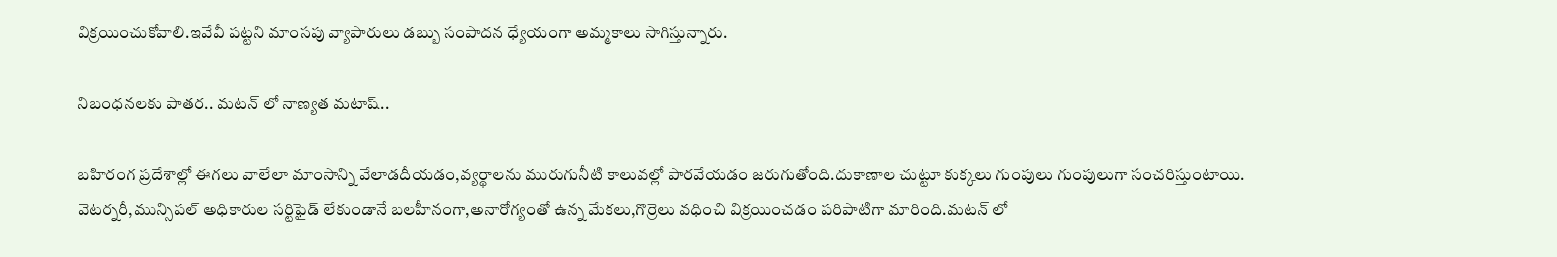విక్రయించుకోవాలి.ఇవేవీ పట్టని మాంసపు వ్యాపారులు డబ్బు సంపాదన ధ్యేయంగా అమ్మకాలు సాగిస్తున్నారు.

నిబంధనలకు పాతర.. మటన్ లో నాణ్యత మటాష్..

బహిరంగ ప్రదేశాల్లో ఈగలు వాలేలా మాంసాన్ని వేలాడదీయడం,వ్యర్థాలను మురుగునీటి కాలువల్లో పారవేయడం జరుగుతోంది.దుకాణాల చుట్టూ కుక్కలు గుంపులు గుంపులుగా సంచరిస్తుంటాయి. వెటర్నరీ,మున్సిపల్ అధికారుల సర్టిఫైడ్ లేకుండానే బలహీనంగా,అనారోగ్యంతో ఉన్న మేకలు,గొర్రెలు వధించి విక్రయించడం పరిపాటిగా మారింది.మటన్ లో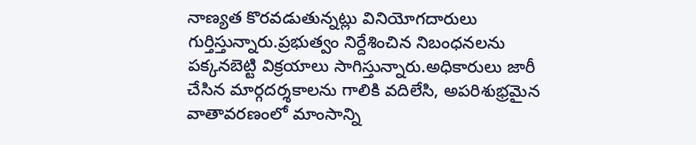నాణ్యత కొరవడుతున్నట్లు వినియోగదారులు గుర్తిస్తున్నారు.ప్రభుత్వం నిర్దేశించిన నిబంధనలను పక్కనబెట్టి విక్రయాలు సాగిస్తున్నారు.అధికారులు జారీ చేసిన మార్గదర్శకాలను గాలికి వదిలేసి, అపరిశుభ్రమైన వాతావరణంలో మాంసాన్ని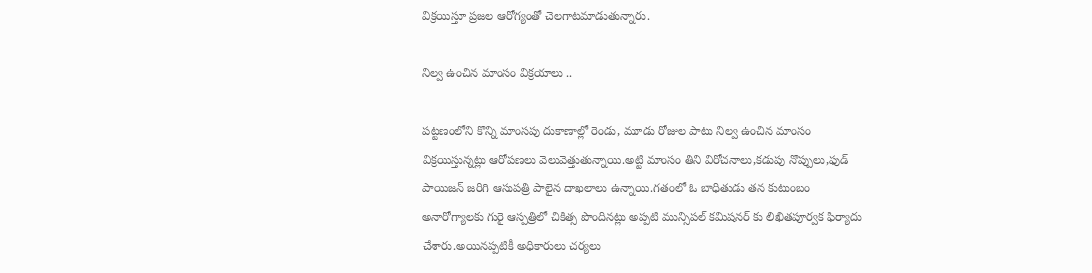విక్రయిస్తూ ప్రజల ఆరోగ్యంతో చెలగాటమాడుతున్నారు.

నిల్వ ఉంచిన మాంసం విక్రయాలు ..

పట్టణంలోని కొన్ని మాంసపు దుకాణాల్లో రెండు, మూడు రోజుల పాటు నిల్వ ఉంచిన మాంసం విక్రయిస్తున్నట్లు ఆరోపణలు వెలువెత్తుతున్నాయి.అట్టి మాంసం తిని విరోచనాలు,కడుపు నొప్పులు,ఫుడ్ పాయిజన్ జరిగి ఆసుపత్రి పాలైన దాఖలాలు ఉన్నాయి.గతంలో ఓ బాధితుడు తన కుటుంబం అనారోగ్యాలకు గురై ఆస్పత్రిలో చికిత్స పొందినట్లు అప్పటి మున్సిపల్ కమిషనర్ కు లిఖితపూర్వక ఫిర్యాదు చేశారు.అయినప్పటికీ అధికారులు చర్యలు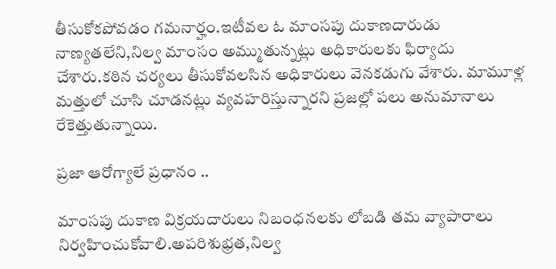తీసుకోకపోవడం గమనార్హం.ఇటీవల ఓ మాంసపు దుకాణదారుడు నాణ్యతలేని,నిల్వ మాంసం అమ్ముతున్నట్లు అధికారులకు ఫిర్యాదు చేశారు.కఠిన చర్యలు తీసుకోవలసిన అధికారులు వెనకడుగు వేశారు. మామూళ్ల మత్తులో చూసి చూడనట్లు వ్యవహరిస్తున్నారని ప్రజల్లో పలు అనుమానాలు రేకెత్తుతున్నాయి.

ప్రజా ఆరోగ్యాలే ప్రధానం ..

మాంసపు దుకాణ విక్రయదారులు నిబంధనలకు లోబడి తమ వ్యాపారాలు నిర్వహించుకోవాలి.అపరిశుభ్రత,నిల్వ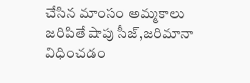చేసిన మాంసం అమ్మకాలు జరిపితే షాపు సీజ్,జరిమానా విధించడం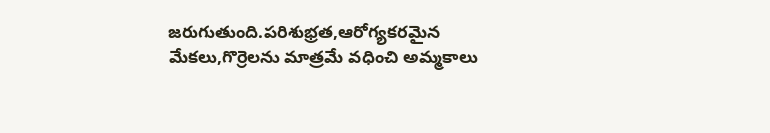జరుగుతుంది.పరిశుభ్రత,ఆరోగ్యకరమైన మేకలు,గొర్రెలను మాత్రమే వధించి అమ్మకాలు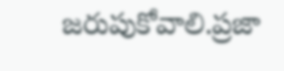జరుపుకోవాలి.ప్రజా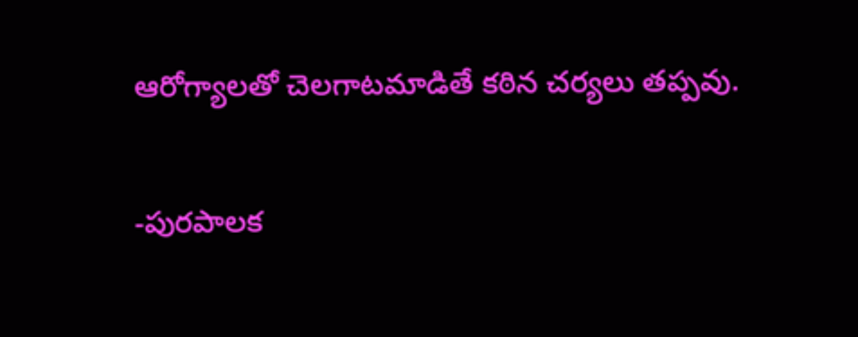ఆరోగ్యాలతో చెలగాటమాడితే కఠిన చర్యలు తప్పవు.

-పురపాలక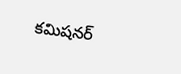కమిషనర్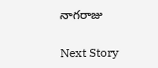నాగరాజు

Next Story